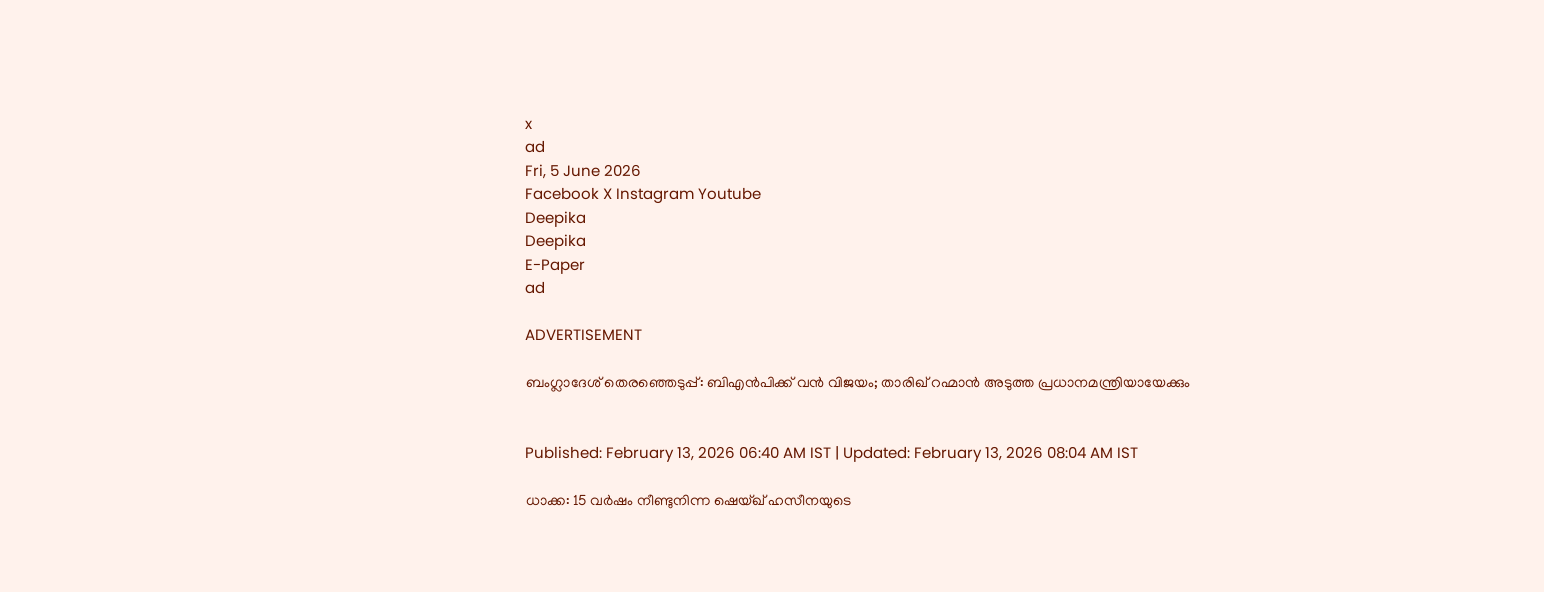x
ad
Fri, 5 June 2026
Facebook X Instagram Youtube
Deepika
Deepika
E-Paper
ad

ADVERTISEMENT

ബംഗ്ലാദേശ് തെരഞ്ഞെടുപ്പ്: ബിഎൻപിക്ക് വൻ വിജയം; താരിഖ് റഹ്മാൻ അടുത്ത പ്രധാനമന്ത്രിയായേക്കും


Published: February 13, 2026 06:40 AM IST | Updated: February 13, 2026 08:04 AM IST

ധാക്ക: 15 വർഷം നീണ്ടുനിന്ന ഷെയ്ഖ് ഹസീനയുടെ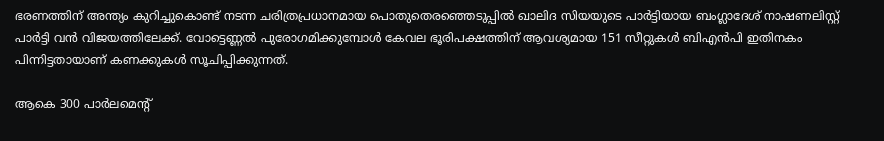ഭരണത്തിന് അന്ത്യം കുറിച്ചുകൊണ്ട് നടന്ന ചരിത്രപ്രധാനമായ പൊതുതെരഞ്ഞെടുപ്പിൽ ഖാലിദ സിയയുടെ പാർട്ടിയായ ബംഗ്ലാദേശ് നാഷണലിസ്റ്റ് പാർട്ടി വൻ വിജയത്തിലേക്ക്. വോട്ടെണ്ണൽ പുരോഗമിക്കുമ്പോൾ കേവല ഭൂരിപക്ഷത്തിന് ആവശ്യമായ 151 സീറ്റുകൾ ബിഎൻപി ഇതിനകം പിന്നിട്ടതായാണ് കണക്കുകൾ സൂചിപ്പിക്കുന്നത്.

ആകെ 300 പാർലമെന്‍റ്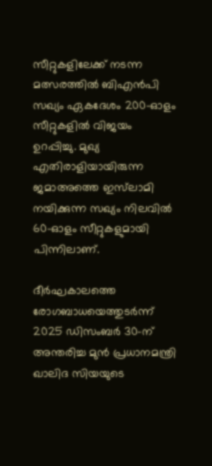സീറ്റുകളിലേക്ക് നടന്ന മത്സരത്തിൽ ബിഎൻപി സഖ്യം ഏകദേശം 200-ഓളം സീറ്റുകളിൽ വിജയം ഉറപ്പിച്ചു. മുഖ്യ എതിരാളിയായിരുന്ന ജമാഅത്തെ ഇസ്‌ലാമി നയിക്കുന്ന സഖ്യം നിലവിൽ 60-ഓളം സീറ്റുകളുമായി പിന്നിലാണ്.

ദീർഘകാലത്തെ രോഗബാധയെത്തുടർന്ന് 2025 ഡിസംബർ 30-ന് അന്തരിച്ച മുൻ പ്രധാനമന്ത്രി ഖാലിദ സിയയുടെ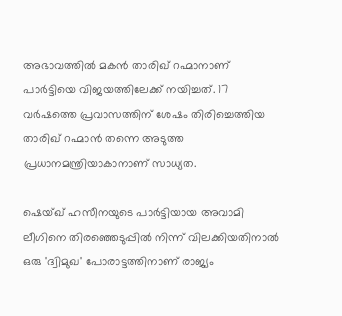അഭാവത്തിൽ മകൻ താരിഖ് റഹ്മാനാണ് പാർട്ടിയെ വിജയത്തിലേക്ക് നയിച്ചത്. 17 വർഷത്തെ പ്രവാസത്തിന് ശേഷം തിരിച്ചെത്തിയ താരിഖ് റഹ്മാൻ തന്നെ അടുത്ത പ്രധാനമന്ത്രിയാകാനാണ് സാധ്യത.

ഷെയ്ഖ് ഹസീനയുടെ പാർട്ടിയായ അവാമി ലീഗിനെ തിരഞ്ഞെടുപ്പിൽ നിന്ന് വിലക്കിയതിനാൽ ഒരു 'ദ്വിമുഖ' പോരാട്ടത്തിനാണ് രാജ്യം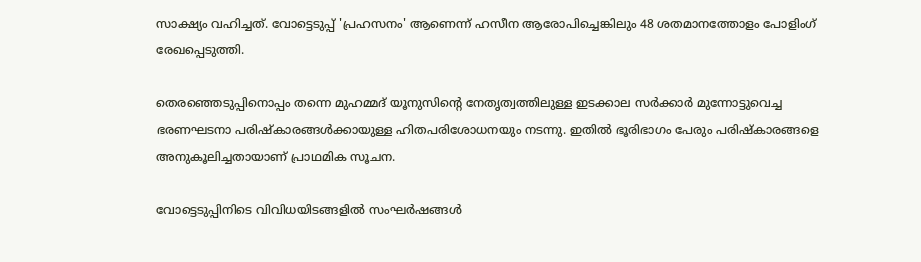സാക്ഷ്യം വഹിച്ചത്. വോട്ടെടുപ്പ് 'പ്രഹസനം' ആണെന്ന് ഹസീന ആരോപിച്ചെങ്കിലും 48 ശതമാനത്തോളം പോളിംഗ് രേഖപ്പെടുത്തി.

തെരഞ്ഞെടുപ്പിനൊപ്പം തന്നെ മുഹമ്മദ് യൂനുസിന്‍റെ നേതൃത്വത്തിലുള്ള ഇടക്കാല സർക്കാർ മുന്നോട്ടുവെച്ച ഭരണഘടനാ പരിഷ്കാരങ്ങൾക്കായുള്ള ഹിതപരിശോധനയും നടന്നു. ഇതിൽ ഭൂരിഭാഗം പേരും പരിഷ്കാരങ്ങളെ അനുകൂലിച്ചതായാണ് പ്രാഥമിക സൂചന.

വോട്ടെടുപ്പിനിടെ വിവിധയിടങ്ങളിൽ സംഘർഷങ്ങൾ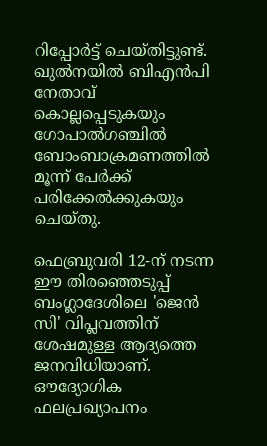റിപ്പോർട്ട് ചെയ്തിട്ടുണ്ട്. ഖുൽനയിൽ ബിഎൻപി നേതാവ് കൊല്ലപ്പെടുകയും ഗോപാൽഗഞ്ചിൽ ബോംബാക്രമണത്തിൽ മൂന്ന് പേർക്ക് പരിക്കേൽക്കുകയും ചെയ്തു.

ഫെബ്രുവരി 12-ന് നടന്ന ഈ തിരഞ്ഞെടുപ്പ് ബംഗ്ലാദേശിലെ 'ജെൻ സി' വിപ്ലവത്തിന് ശേഷമുള്ള ആദ്യത്തെ ജനവിധിയാണ്. ഔദ്യോഗിക ഫലപ്രഖ്യാപനം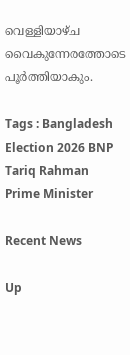വെള്ളിയാഴ്ച വൈകുന്നേരത്തോടെ പൂർത്തിയാകും.

Tags : Bangladesh Election 2026 BNP Tariq Rahman Prime Minister

Recent News

Up